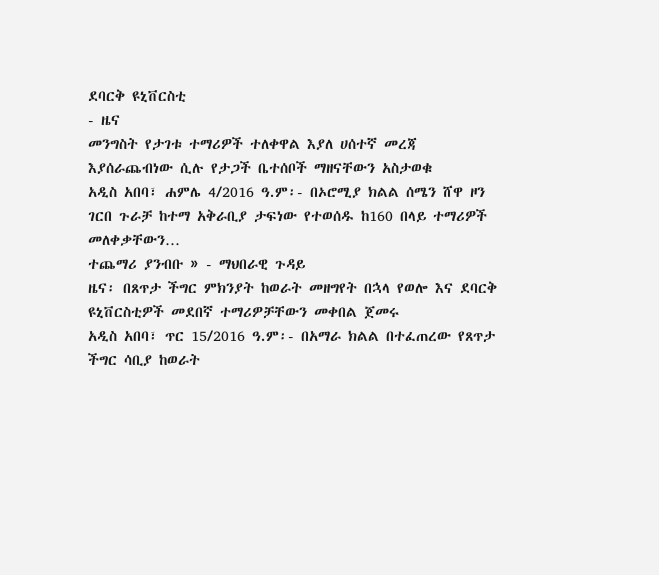ደባርቅ ዩኒቨርስቲ
- ዜና
መንግስት የታገቱ ተማሪዎች ተለቀዋል እያለ ሀሰተኛ መረጃ እያሰራጨብነው ሲሉ የታጋች ቤተሰቦች ማዘናቸውን አስታወቁ
አዲስ አበባ፣ ሐምሌ 4/2016 ዓ.ም፡- በኦሮሚያ ክልል ሰሜን ሸዋ ዞን ገርበ ጉራቻ ከተማ አቅራቢያ ታፍነው የተወሰዱ ከ160 በላይ ተማሪዎች መለቀቃቸውን…
ተጨማሪ ያንብቡ » - ማህበራዊ ጉዳይ
ዜና፡ በጸጥታ ችግር ምክንያት ከወራት መዘግየት በኋላ የወሎ እና ደባርቅ ዩኒቨርስቲዎች መደበኛ ተማሪዎቻቸውን መቀበል ጀመሩ
አዲስ አበባ፣ ጥር 15/2016 ዓ.ም፡- በአማራ ክልል በተፈጠረው የጸጥታ ችግር ሳቢያ ከወራት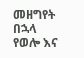መዘግየት በኋላ የወሎ እና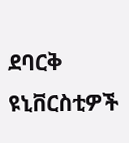ደባርቅ ዩኒቨርስቲዎች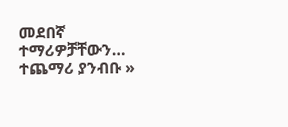መደበኛ ተማሪዎቻቸውን…
ተጨማሪ ያንብቡ »